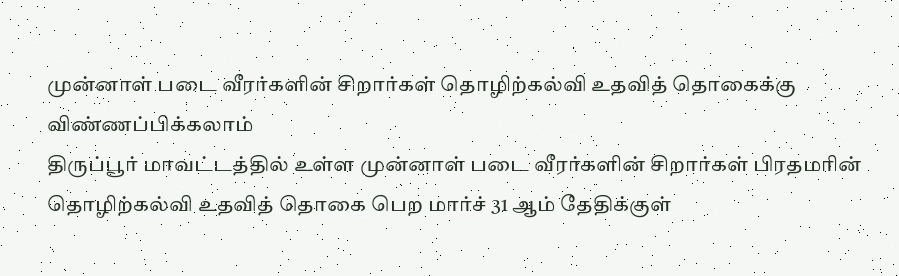முன்னாள் படை வீரர்களின் சிறார்கள் தொழிற்கல்வி உதவித் தொகைக்கு விண்ணப்பிக்கலாம்
திருப்பூர் மாவட்டத்தில் உள்ள முன்னாள் படை வீரர்களின் சிறார்கள் பிரதமரின் தொழிற்கல்வி உதவித் தொகை பெற மார்ச் 31 ஆம் தேதிக்குள்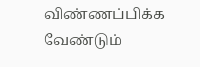விண்ணப்பிக்க வேண்டும்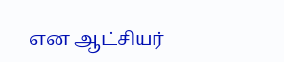என ஆட்சியர்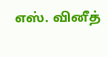எஸ். வினீத்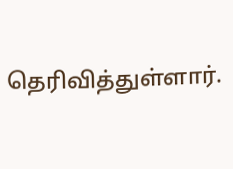தெரிவித்துள்ளார்.